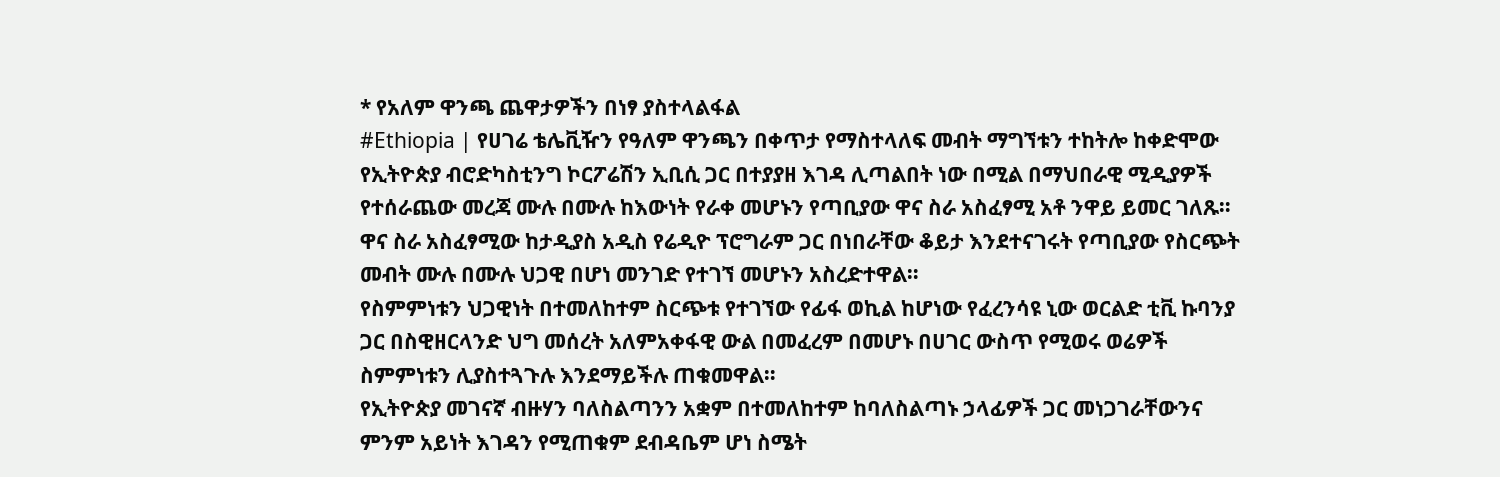* የአለም ዋንጫ ጨዋታዎችን በነፃ ያስተላልፋል
#Ethiopia | የሀገሬ ቴሌቪዥን የዓለም ዋንጫን በቀጥታ የማስተላለፍ መብት ማግኘቱን ተከትሎ ከቀድሞው የኢትዮጵያ ብሮድካስቲንግ ኮርፖሬሽን ኢቢሲ ጋር በተያያዘ እገዳ ሊጣልበት ነው በሚል በማህበራዊ ሚዲያዎች የተሰራጨው መረጃ ሙሉ በሙሉ ከእውነት የራቀ መሆኑን የጣቢያው ዋና ስራ አስፈፃሚ አቶ ንዋይ ይመር ገለጹ።
ዋና ስራ አስፈፃሚው ከታዲያስ አዲስ የሬዲዮ ፕሮግራም ጋር በነበራቸው ቆይታ እንደተናገሩት የጣቢያው የስርጭት መብት ሙሉ በሙሉ ህጋዊ በሆነ መንገድ የተገኘ መሆኑን አስረድተዋል።
የስምምነቱን ህጋዊነት በተመለከተም ስርጭቱ የተገኘው የፊፋ ወኪል ከሆነው የፈረንሳዩ ኒው ወርልድ ቲቪ ኩባንያ ጋር በስዊዘርላንድ ህግ መሰረት አለምአቀፋዊ ውል በመፈረም በመሆኑ በሀገር ውስጥ የሚወሩ ወሬዎች ስምምነቱን ሊያስተጓጉሉ እንደማይችሉ ጠቁመዋል።
የኢትዮጵያ መገናኛ ብዙሃን ባለስልጣንን አቋም በተመለከተም ከባለስልጣኑ ኃላፊዎች ጋር መነጋገራቸውንና ምንም አይነት እገዳን የሚጠቁም ደብዳቤም ሆነ ስሜት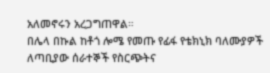አለመኖሩን አረጋግጠዋል።
በሌላ በኩል ከቶጎ ሎሜ የመጡ የፊፋ የቴክኒክ ባለሙያዎች ለጣቢያው ሰራተኞች የስርጭትና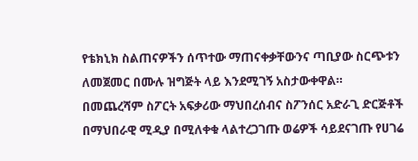የቴክኒክ ስልጠናዎችን ሰጥተው ማጠናቀቃቸውንና ጣቢያው ስርጭቱን ለመጀመር በሙሉ ዝግጅት ላይ እንደሚገኝ አስታውቀዋል።
በመጨረሻም ስፖርት አፍቃሪው ማህበረሰብና ስፖንሰር አድራጊ ድርጅቶች በማህበራዊ ሚዲያ በሚለቀቁ ላልተረጋገጡ ወሬዎች ሳይደናገጡ የሀገሬ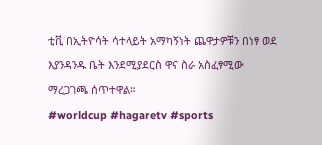ቲቪ በኢትዮሳት ሳተላይት አማካኝነት ጨዋታዎቹን በነፃ ወደ እያንዳንዱ ቤት እንደሚያደርስ ዋና ስራ አስፈፃሚው ማረጋገጫ ሰጥተዋል።
#worldcup #hagaretv #sports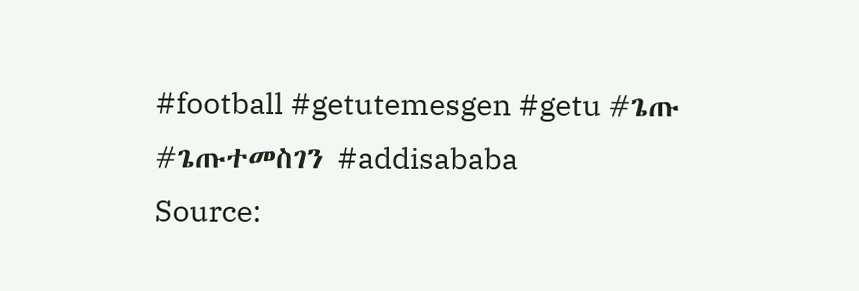#football #getutemesgen #getu #ጌጡ #ጌጡተመስገን #addisababa
Source: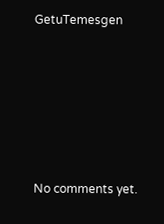GetuTemesgen








No comments yet.